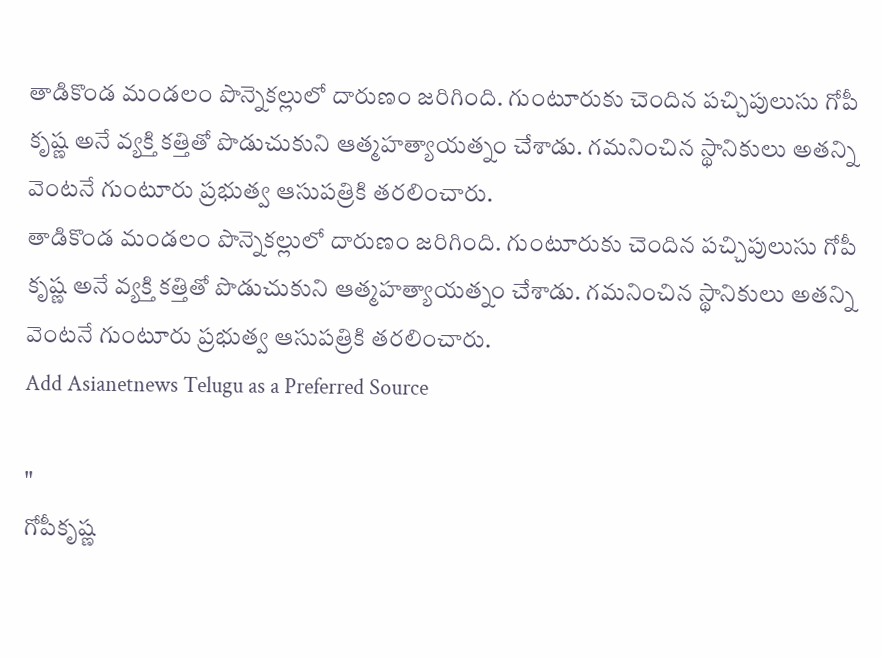తాడికొండ మండలం పొన్నెకల్లులో దారుణం జరిగింది. గుంటూరుకు చెందిన పచ్చిపులుసు గోపీ కృష్ణ అనే వ్యక్తి కత్తితో పొడుచుకుని ఆత్మహత్యాయత్నం చేశాడు. గమనించిన స్థానికులు అతన్ని వెంటనే గుంటూరు ప్రభుత్వ ఆసుపత్రికి తరలించారు.
తాడికొండ మండలం పొన్నెకల్లులో దారుణం జరిగింది. గుంటూరుకు చెందిన పచ్చిపులుసు గోపీ కృష్ణ అనే వ్యక్తి కత్తితో పొడుచుకుని ఆత్మహత్యాయత్నం చేశాడు. గమనించిన స్థానికులు అతన్ని వెంటనే గుంటూరు ప్రభుత్వ ఆసుపత్రికి తరలించారు.
Add Asianetnews Telugu as a Preferred Source

"
గోపీకృష్ణ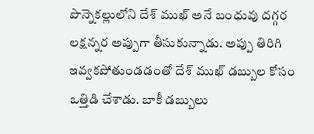పొన్నెకల్లులోని దేశ్ ముఖ్ అనే బంధువు దగ్గర లక్షన్నర అప్పుగా తీసుకున్నాడు. అప్పు తిరిగి ఇవ్వకపోతుండడంతో దేశ్ ముఖ్ డబ్బుల కోసం ఒత్తిడి చేశాడు. బాకీ డబ్బులు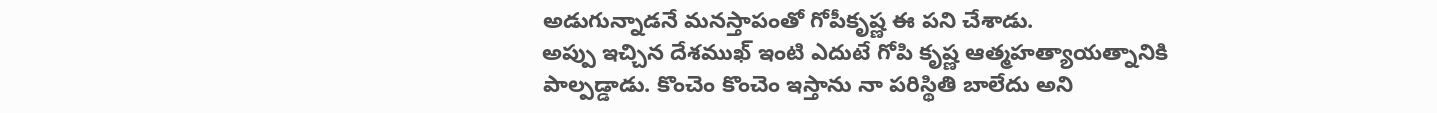అడుగున్నాడనే మనస్తాపంతో గోపీకృష్ణ ఈ పని చేశాడు.
అప్పు ఇచ్చిన దేశముఖ్ ఇంటి ఎదుటే గోపి కృష్ణ ఆత్మహత్యాయత్నానికి పాల్పడ్డాడు. కొంచెం కొంచెం ఇస్తాను నా పరిస్థితి బాలేదు అని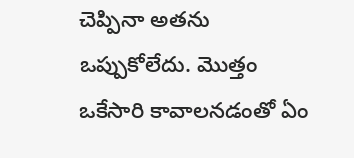చెప్పినా అతను ఒప్పుకోలేదు. మొత్తం ఒకేసారి కావాలనడంతో ఏం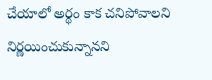చేయాలో అర్థం కాక చనిపోవాలని నిర్ణయించుకున్నానని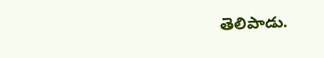తెలిపాడు.